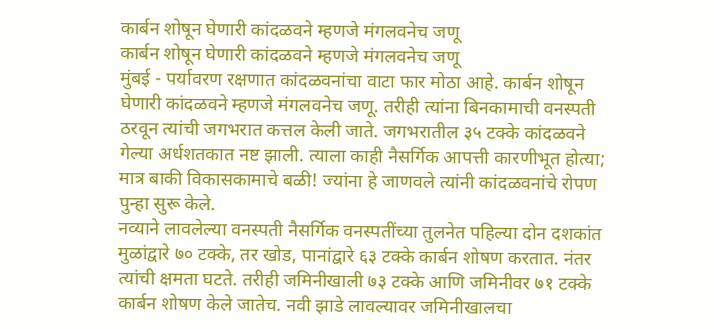कार्बन शोषून घेणारी कांदळवने म्हणजे मंगलवनेच जणू
कार्बन शोषून घेणारी कांदळवने म्हणजे मंगलवनेच जणू
मुंबई - पर्यावरण रक्षणात कांदळवनांचा वाटा फार मोठा आहे. कार्बन शोषून घेणारी कांदळवने म्हणजे मंगलवनेच जणू. तरीही त्यांना बिनकामाची वनस्पती ठरवून त्यांची जगभरात कत्तल केली जाते. जगभरातील ३५ टक्के कांदळवने गेल्या अर्धशतकात नष्ट झाली. त्याला काही नैसर्गिक आपत्ती कारणीभूत होत्या; मात्र बाकी विकासकामाचे बळी! ज्यांना हे जाणवले त्यांनी कांदळवनांचे रोपण पुन्हा सुरू केले.
नव्याने लावलेल्या वनस्पती नैसर्गिक वनस्पतींच्या तुलनेत पहिल्या दोन दशकांत मुळांद्वारे ७० टक्के, तर खोड, पानांद्वारे ६३ टक्के कार्बन शोषण करतात. नंतर त्यांची क्षमता घटते. तरीही जमिनीखाली ७३ टक्के आणि जमिनीवर ७१ टक्के कार्बन शोषण केले जातेच. नवी झाडे लावल्यावर जमिनीखालचा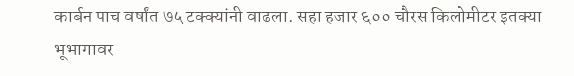कार्बन पाच वर्षांत ७५ टक्क्यांनी वाढला. सहा हजार ६०० चौरस किलोमीटर इतक्या भूभागावर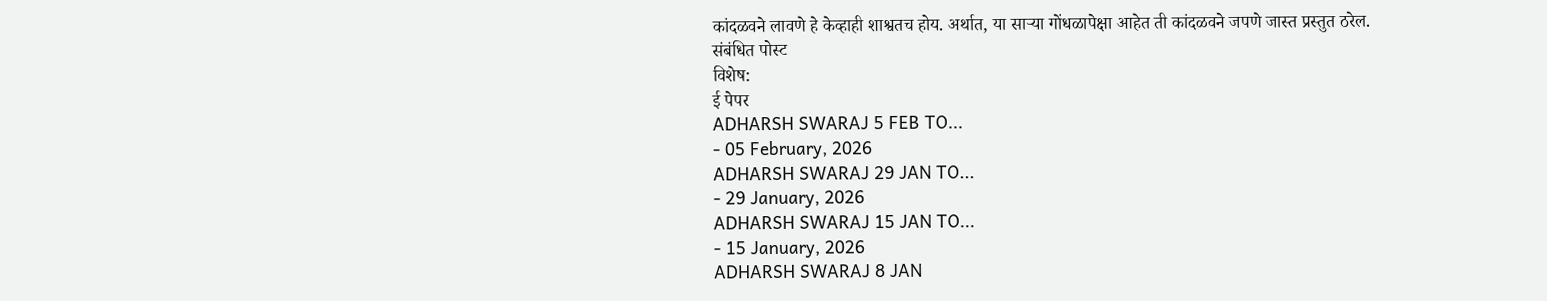कांदळवने लावणे हे केव्हाही शाश्वतच होय. अर्थात, या साऱ्या गोंधळापेक्षा आहेत ती कांदळवने जपणे जास्त प्रस्तुत ठरेल.
संबंधित पोस्ट
विशेष:
ई पेपर
ADHARSH SWARAJ 5 FEB TO...
- 05 February, 2026
ADHARSH SWARAJ 29 JAN TO...
- 29 January, 2026
ADHARSH SWARAJ 15 JAN TO...
- 15 January, 2026
ADHARSH SWARAJ 8 JAN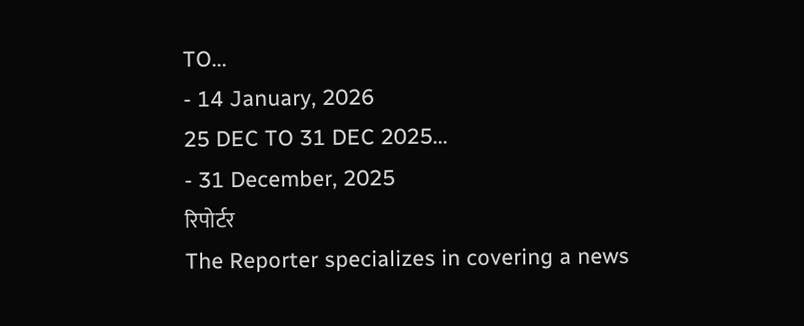TO...
- 14 January, 2026
25 DEC TO 31 DEC 2025...
- 31 December, 2025
रिपोर्टर
The Reporter specializes in covering a news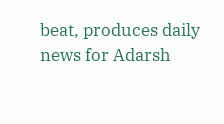beat, produces daily news for Adarsh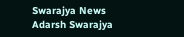Swarajya News
Adarsh Swarajya